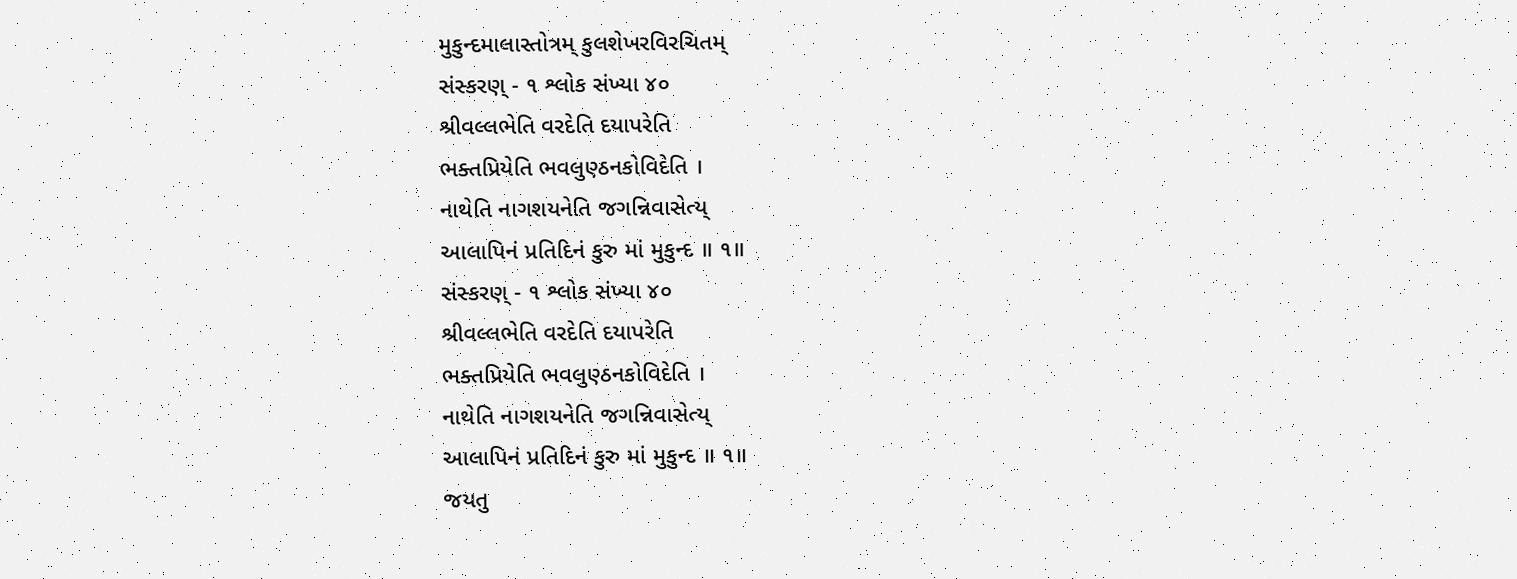મુકુન્દમાલાસ્તોત્રમ્ કુલશેખરવિરચિતમ્
સંસ્કરણ્ - ૧ શ્લોક સંખ્યા ૪૦
શ્રીવલ્લભેતિ વરદેતિ દયાપરેતિ
ભક્તપ્રિયેતિ ભવલુણ્ઠનકોવિદેતિ ।
નાથેતિ નાગશયનેતિ જગન્નિવાસેત્ય્
આલાપિનં પ્રતિદિનં કુરુ માં મુકુન્દ ॥ ૧॥
સંસ્કરણ્ - ૧ શ્લોક સંખ્યા ૪૦
શ્રીવલ્લભેતિ વરદેતિ દયાપરેતિ
ભક્તપ્રિયેતિ ભવલુણ્ઠનકોવિદેતિ ।
નાથેતિ નાગશયનેતિ જગન્નિવાસેત્ય્
આલાપિનં પ્રતિદિનં કુરુ માં મુકુન્દ ॥ ૧॥
જયતુ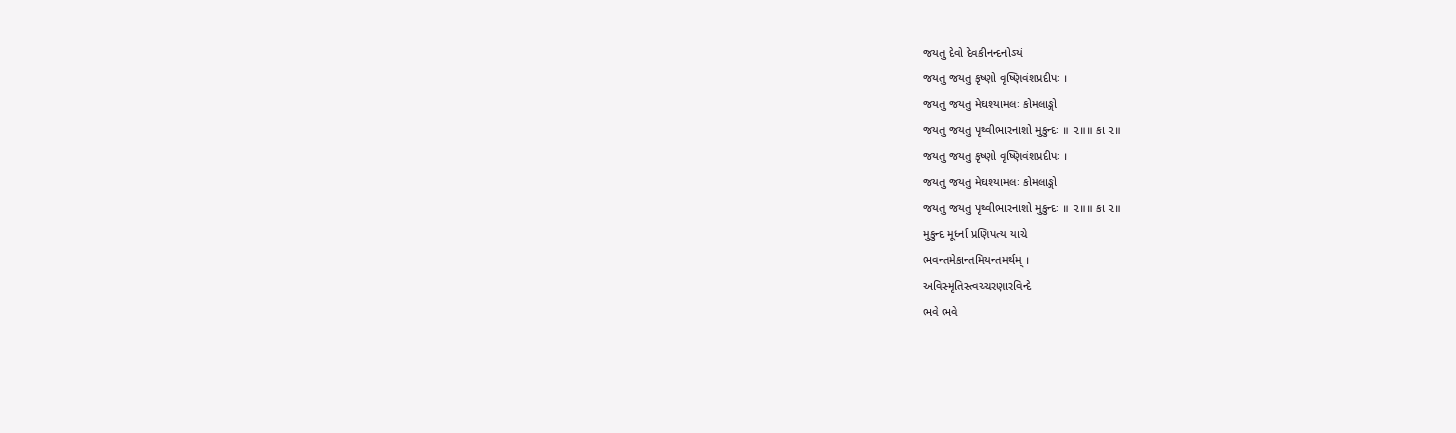જયતુ દેવો દેવકીનન્દનોઽયં
જયતુ જયતુ કૃષ્ણો વૃષ્ણિવંશપ્રદીપઃ ।
જયતુ જયતુ મેઘશ્યામલઃ કોમલાઙ્ગો
જયતુ જયતુ પૃથ્વીભારનાશો મુકુન્દઃ ॥ ૨॥॥ કા ૨॥
જયતુ જયતુ કૃષ્ણો વૃષ્ણિવંશપ્રદીપઃ ।
જયતુ જયતુ મેઘશ્યામલઃ કોમલાઙ્ગો
જયતુ જયતુ પૃથ્વીભારનાશો મુકુન્દઃ ॥ ૨॥॥ કા ૨॥
મુકુન્દ મૂર્ધ્ના પ્રણિપત્ય યાચે
ભવન્તમેકાન્તમિયન્તમર્થમ્ ।
અવિસ્મૃતિસ્ત્વચ્ચરણારવિન્દે
ભવે ભવે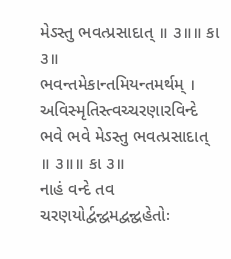મેઽસ્તુ ભવત્પ્રસાદાત્ ॥ ૩॥॥ કા ૩॥
ભવન્તમેકાન્તમિયન્તમર્થમ્ ।
અવિસ્મૃતિસ્ત્વચ્ચરણારવિન્દે
ભવે ભવે મેઽસ્તુ ભવત્પ્રસાદાત્ ॥ ૩॥॥ કા ૩॥
નાહં વન્દે તવ ચરણયોર્દ્વન્દ્વમદ્વન્દ્વહેતોઃ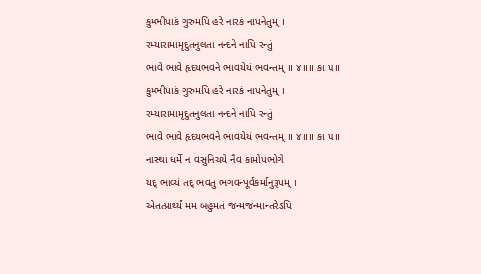કુમ્ભીપાકં ગુરુમપિ હરે નારકં નાપનેતુમ્ ।
રમ્યારામામૃદુતનુલતા નન્દને નાપિ રન્તું
ભાવે ભાવે હૃદયભવને ભાવયેયં ભવન્તમ્ ॥ ૪॥॥ કા ૫॥
કુમ્ભીપાકં ગુરુમપિ હરે નારકં નાપનેતુમ્ ।
રમ્યારામામૃદુતનુલતા નન્દને નાપિ રન્તું
ભાવે ભાવે હૃદયભવને ભાવયેયં ભવન્તમ્ ॥ ૪॥॥ કા ૫॥
નાસ્થા ધર્મે ન વસુનિચયે નૈવ કામોપભોગે
યદ્ ભાવ્યં તદ્ ભવતુ ભગવન્પૂર્વકર્માનુરૂપમ્ ।
એતત્પ્રાર્થ્યં મમ બહુમતં જન્મજન્માન્તરેઽપિ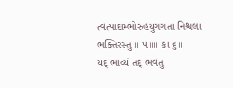ત્વત્પાદામ્ભોરુહયુગગતા નિશ્ચલા ભક્તિરસ્તુ ॥ ૫॥॥ કા ૬॥
યદ્ ભાવ્યં તદ્ ભવતુ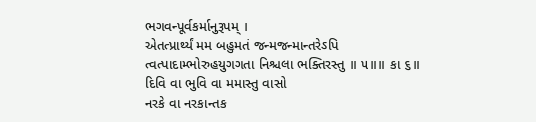ભગવન્પૂર્વકર્માનુરૂપમ્ ।
એતત્પ્રાર્થ્યં મમ બહુમતં જન્મજન્માન્તરેઽપિ
ત્વત્પાદામ્ભોરુહયુગગતા નિશ્ચલા ભક્તિરસ્તુ ॥ ૫॥॥ કા ૬॥
દિવિ વા ભુવિ વા મમાસ્તુ વાસો
નરકે વા નરકાન્તક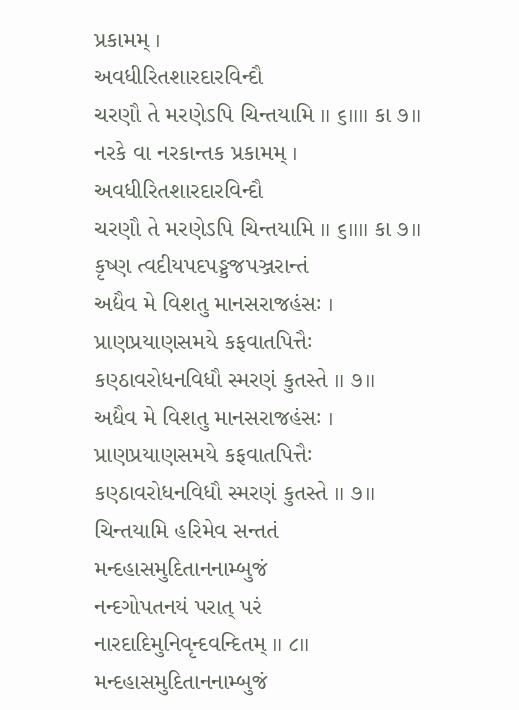પ્રકામમ્ ।
અવધીરિતશારદારવિન્દૌ
ચરણૌ તે મરણેઽપિ ચિન્તયામિ ॥ ૬॥॥ કા ૭॥
નરકે વા નરકાન્તક પ્રકામમ્ ।
અવધીરિતશારદારવિન્દૌ
ચરણૌ તે મરણેઽપિ ચિન્તયામિ ॥ ૬॥॥ કા ૭॥
કૃષ્ણ ત્વદીયપદપઙ્કજપઞ્જરાન્તં
અદ્યૈવ મે વિશતુ માનસરાજહંસઃ ।
પ્રાણપ્રયાણસમયે કફવાતપિત્તૈઃ
કણ્ઠાવરોધનવિધૌ સ્મરણં કુતસ્તે ॥ ૭॥
અદ્યૈવ મે વિશતુ માનસરાજહંસઃ ।
પ્રાણપ્રયાણસમયે કફવાતપિત્તૈઃ
કણ્ઠાવરોધનવિધૌ સ્મરણં કુતસ્તે ॥ ૭॥
ચિન્તયામિ હરિમેવ સન્તતં
મન્દહાસમુદિતાનનામ્બુજં
નન્દગોપતનયં પરાત્ પરં
નારદાદિમુનિવૃન્દવન્દિતમ્ ॥ ૮॥
મન્દહાસમુદિતાનનામ્બુજં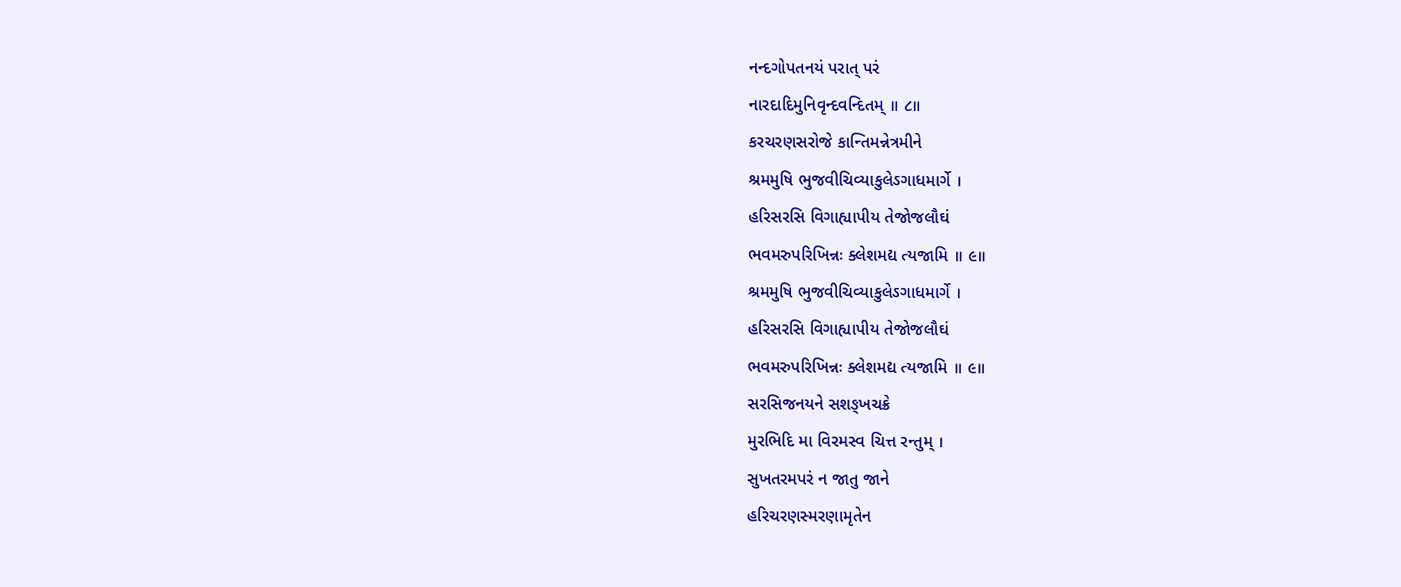નન્દગોપતનયં પરાત્ પરં
નારદાદિમુનિવૃન્દવન્દિતમ્ ॥ ૮॥
કરચરણસરોજે કાન્તિમન્નેત્રમીને
શ્રમમુષિ ભુજવીચિવ્યાકુલેઽગાધમાર્ગે ।
હરિસરસિ વિગાહ્યાપીય તેજોજલૌઘં
ભવમરુપરિખિન્નઃ ક્લેશમદ્ય ત્યજામિ ॥ ૯॥
શ્રમમુષિ ભુજવીચિવ્યાકુલેઽગાધમાર્ગે ।
હરિસરસિ વિગાહ્યાપીય તેજોજલૌઘં
ભવમરુપરિખિન્નઃ ક્લેશમદ્ય ત્યજામિ ॥ ૯॥
સરસિજનયને સશઙ્ખચક્રે
મુરભિદિ મા વિરમસ્વ ચિત્ત રન્તુમ્ ।
સુખતરમપરં ન જાતુ જાને
હરિચરણસ્મરણામૃતેન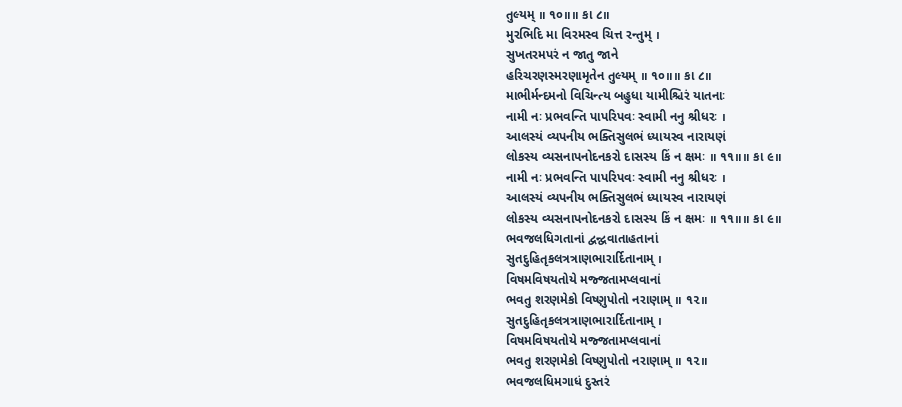તુલ્યમ્ ॥ ૧૦॥॥ કા ૮॥
મુરભિદિ મા વિરમસ્વ ચિત્ત રન્તુમ્ ।
સુખતરમપરં ન જાતુ જાને
હરિચરણસ્મરણામૃતેન તુલ્યમ્ ॥ ૧૦॥॥ કા ૮॥
માભીર્મન્દમનો વિચિન્ત્ય બહુધા યામીશ્ચિરં યાતનાઃ
નામી નઃ પ્રભવન્તિ પાપરિપવઃ સ્વામી નનુ શ્રીધરઃ ।
આલસ્યં વ્યપનીય ભક્તિસુલભં ધ્યાયસ્વ નારાયણં
લોકસ્ય વ્યસનાપનોદનકરો દાસસ્ય કિં ન ક્ષમઃ ॥ ૧૧॥॥ કા ૯॥
નામી નઃ પ્રભવન્તિ પાપરિપવઃ સ્વામી નનુ શ્રીધરઃ ।
આલસ્યં વ્યપનીય ભક્તિસુલભં ધ્યાયસ્વ નારાયણં
લોકસ્ય વ્યસનાપનોદનકરો દાસસ્ય કિં ન ક્ષમઃ ॥ ૧૧॥॥ કા ૯॥
ભવજલધિગતાનાં દ્વન્દ્વવાતાહતાનાં
સુતદુહિતૃકલત્રત્રાણભારાર્દિતાનામ્ ।
વિષમવિષયતોયે મજ્જતામપ્લવાનાં
ભવતુ શરણમેકો વિષ્ણુપોતો નરાણામ્ ॥ ૧૨॥
સુતદુહિતૃકલત્રત્રાણભારાર્દિતાનામ્ ।
વિષમવિષયતોયે મજ્જતામપ્લવાનાં
ભવતુ શરણમેકો વિષ્ણુપોતો નરાણામ્ ॥ ૧૨॥
ભવજલધિમગાધં દુસ્તરં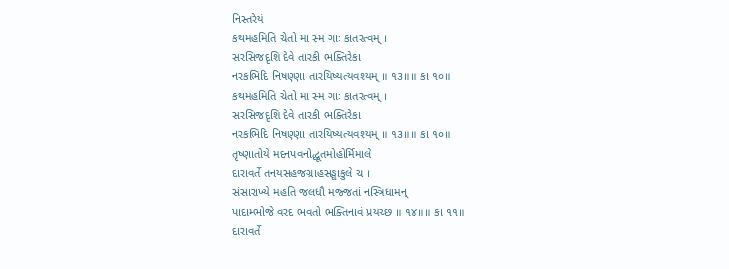નિસ્તરેયં
કથમહમિતિ ચેતો મા સ્મ ગાઃ કાતરત્વમ્ ।
સરસિજદૃશિ દેવે તારકી ભક્તિરેકા
નરકભિદિ નિષણ્ણા તારયિષ્યત્યવશ્યમ્ ॥ ૧૩॥॥ કા ૧૦॥
કથમહમિતિ ચેતો મા સ્મ ગાઃ કાતરત્વમ્ ।
સરસિજદૃશિ દેવે તારકી ભક્તિરેકા
નરકભિદિ નિષણ્ણા તારયિષ્યત્યવશ્યમ્ ॥ ૧૩॥॥ કા ૧૦॥
તૃષ્ણાતોયે મદનપવનોદ્ધૂતમોહોર્મિમાલે
દારાવર્તે તનયસહજગ્રાહસઙ્ઘાકુલે ચ ।
સંસારાખ્યે મહતિ જલધૌ મજ્જતાં નસ્ત્રિધામન્
પાદામ્ભોજે વરદ ભવતો ભક્તિનાવં પ્રયચ્છ ॥ ૧૪॥॥ કા ૧૧॥
દારાવર્તે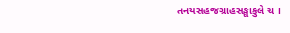તનયસહજગ્રાહસઙ્ઘાકુલે ચ ।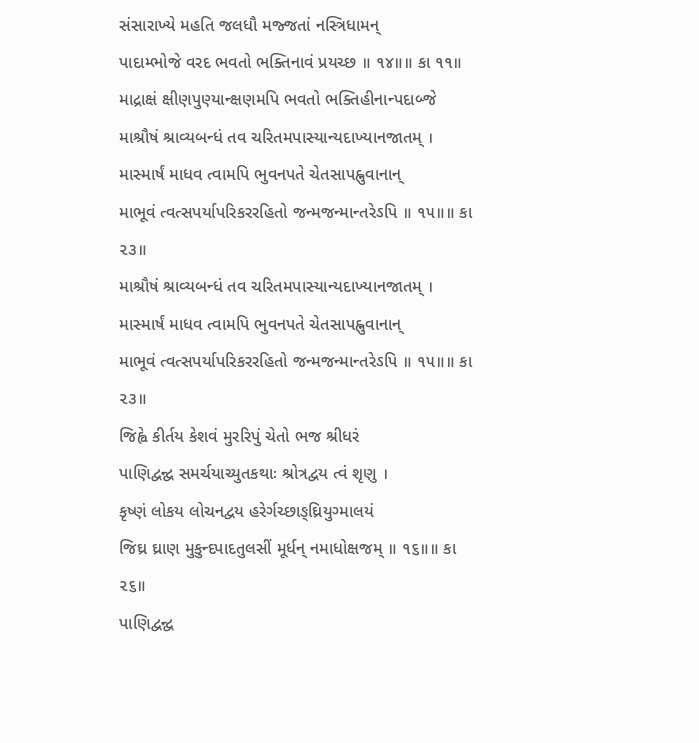સંસારાખ્યે મહતિ જલધૌ મજ્જતાં નસ્ત્રિધામન્
પાદામ્ભોજે વરદ ભવતો ભક્તિનાવં પ્રયચ્છ ॥ ૧૪॥॥ કા ૧૧॥
માદ્રાક્ષં ક્ષીણપુણ્યાન્ક્ષણમપિ ભવતો ભક્તિહીનાન્પદાબ્જે
માશ્રૌષં શ્રાવ્યબન્ધં તવ ચરિતમપાસ્યાન્યદાખ્યાનજાતમ્ ।
માસ્માર્ષં માધવ ત્વામપિ ભુવનપતે ચેતસાપહ્નુવાનાન્
માભૂવં ત્વત્સપર્યાપરિકરરહિતો જન્મજન્માન્તરેઽપિ ॥ ૧૫॥॥ કા ૨૩॥
માશ્રૌષં શ્રાવ્યબન્ધં તવ ચરિતમપાસ્યાન્યદાખ્યાનજાતમ્ ।
માસ્માર્ષં માધવ ત્વામપિ ભુવનપતે ચેતસાપહ્નુવાનાન્
માભૂવં ત્વત્સપર્યાપરિકરરહિતો જન્મજન્માન્તરેઽપિ ॥ ૧૫॥॥ કા ૨૩॥
જિહ્વે કીર્તય કેશવં મુરરિપું ચેતો ભજ શ્રીધરં
પાણિદ્વન્દ્વ સમર્ચયાચ્યુતકથાઃ શ્રોત્રદ્વય ત્વં શૃણુ ।
કૃષ્ણં લોકય લોચનદ્વય હરેર્ગચ્છાઙ્ઘ્રિયુગ્માલયં
જિઘ્ર ઘ્રાણ મુકુન્દપાદતુલસીં મૂર્ધન્ નમાધોક્ષજમ્ ॥ ૧૬॥॥ કા ૨૬॥
પાણિદ્વન્દ્વ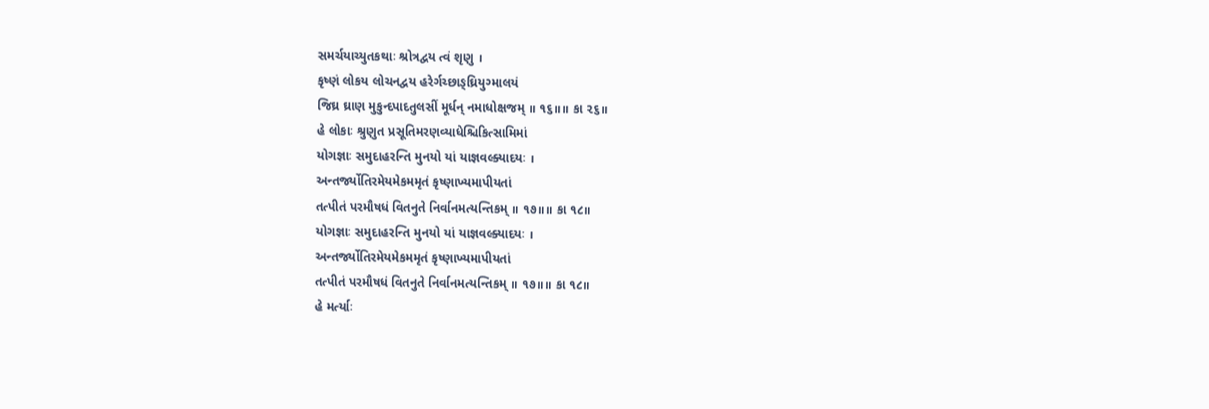સમર્ચયાચ્યુતકથાઃ શ્રોત્રદ્વય ત્વં શૃણુ ।
કૃષ્ણં લોકય લોચનદ્વય હરેર્ગચ્છાઙ્ઘ્રિયુગ્માલયં
જિઘ્ર ઘ્રાણ મુકુન્દપાદતુલસીં મૂર્ધન્ નમાધોક્ષજમ્ ॥ ૧૬॥॥ કા ૨૬॥
હે લોકાઃ શ્રુણુત પ્રસૂતિમરણવ્યાધેશ્ચિકિત્સામિમાં
યોગજ્ઞાઃ સમુદાહરન્તિ મુનયો યાં યાજ્ઞવલ્ક્યાદયઃ ।
અન્તર્જ્યોતિરમેયમેકમમૃતં કૃષ્ણાખ્યમાપીયતાં
તત્પીતં પરમૌષધં વિતનુતે નિર્વાનમત્યન્તિકમ્ ॥ ૧૭॥॥ કા ૧૮॥
યોગજ્ઞાઃ સમુદાહરન્તિ મુનયો યાં યાજ્ઞવલ્ક્યાદયઃ ।
અન્તર્જ્યોતિરમેયમેકમમૃતં કૃષ્ણાખ્યમાપીયતાં
તત્પીતં પરમૌષધં વિતનુતે નિર્વાનમત્યન્તિકમ્ ॥ ૧૭॥॥ કા ૧૮॥
હે મર્ત્યાઃ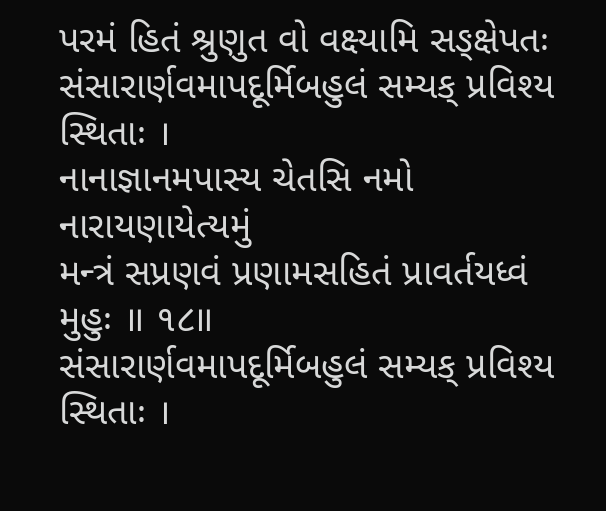પરમં હિતં શ્રુણુત વો વક્ષ્યામિ સઙ્ક્ષેપતઃ
સંસારાર્ણવમાપદૂર્મિબહુલં સમ્યક્ પ્રવિશ્ય સ્થિતાઃ ।
નાનાજ્ઞાનમપાસ્ય ચેતસિ નમો નારાયણાયેત્યમું
મન્ત્રં સપ્રણવં પ્રણામસહિતં પ્રાવર્તયધ્વં મુહુઃ ॥ ૧૮॥
સંસારાર્ણવમાપદૂર્મિબહુલં સમ્યક્ પ્રવિશ્ય સ્થિતાઃ ।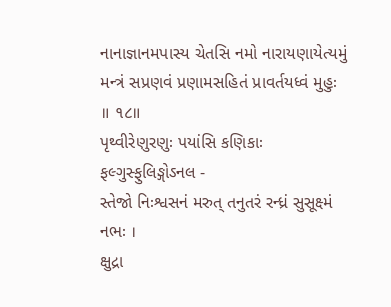નાનાજ્ઞાનમપાસ્ય ચેતસિ નમો નારાયણાયેત્યમું
મન્ત્રં સપ્રણવં પ્રણામસહિતં પ્રાવર્તયધ્વં મુહુઃ ॥ ૧૮॥
પૃથ્વીરેણુરણુઃ પયાંસિ કણિકાઃ ફલ્ગુસ્ફુલિઙ્ગોઽનલ -
સ્તેજો નિઃશ્વસનં મરુત્ તનુતરં રન્ધ્રં સુસૂક્ષ્મં નભઃ ।
ક્ષુદ્રા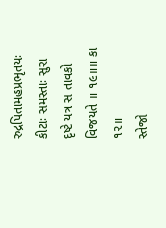રુદ્રપિતામહપ્રભૃતયઃ કીટાઃ સમસ્તાઃ સુરા
દૃષ્ટે યત્ર સ તાવકો વિજયતે ॥ ૧૯॥॥ કા ૧૨॥
સ્તેજો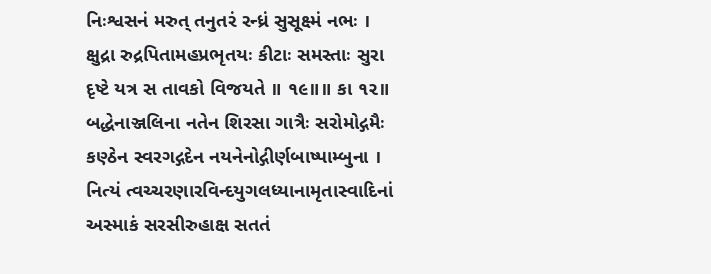નિઃશ્વસનં મરુત્ તનુતરં રન્ધ્રં સુસૂક્ષ્મં નભઃ ।
ક્ષુદ્રા રુદ્રપિતામહપ્રભૃતયઃ કીટાઃ સમસ્તાઃ સુરા
દૃષ્ટે યત્ર સ તાવકો વિજયતે ॥ ૧૯॥॥ કા ૧૨॥
બદ્ધેનાઞ્જલિના નતેન શિરસા ગાત્રૈઃ સરોમોદ્ગમૈઃ
કણ્ઠેન સ્વરગદ્ગદેન નયનેનોદ્ગીર્ણબાષ્પામ્બુના ।
નિત્યં ત્વચ્ચરણારવિન્દયુગલધ્યાનામૃતાસ્વાદિનાં
અસ્માકં સરસીરુહાક્ષ સતતં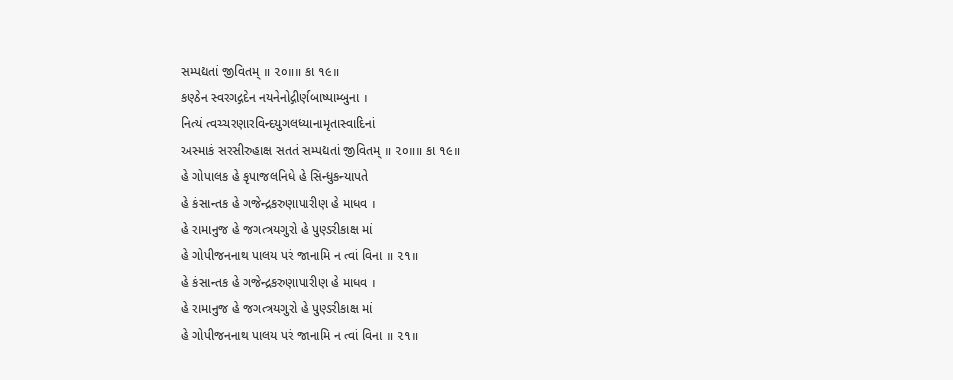સમ્પદ્યતાં જીવિતમ્ ॥ ૨૦॥॥ કા ૧૯॥
કણ્ઠેન સ્વરગદ્ગદેન નયનેનોદ્ગીર્ણબાષ્પામ્બુના ।
નિત્યં ત્વચ્ચરણારવિન્દયુગલધ્યાનામૃતાસ્વાદિનાં
અસ્માકં સરસીરુહાક્ષ સતતં સમ્પદ્યતાં જીવિતમ્ ॥ ૨૦॥॥ કા ૧૯॥
હે ગોપાલક હે કૃપાજલનિધે હે સિન્ધુકન્યાપતે
હે કંસાન્તક હે ગજેન્દ્રકરુણાપારીણ હે માધવ ।
હે રામાનુજ હે જગત્ત્રયગુરો હે પુણ્ડરીકાક્ષ માં
હે ગોપીજનનાથ પાલય પરં જાનામિ ન ત્વાં વિના ॥ ૨૧॥
હે કંસાન્તક હે ગજેન્દ્રકરુણાપારીણ હે માધવ ।
હે રામાનુજ હે જગત્ત્રયગુરો હે પુણ્ડરીકાક્ષ માં
હે ગોપીજનનાથ પાલય પરં જાનામિ ન ત્વાં વિના ॥ ૨૧॥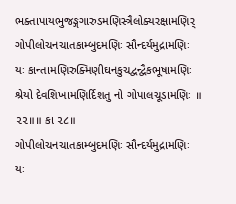ભક્તાપાયભુજઙ્ગગારુડમણિસ્ત્રૈલોક્યરક્ષામણિર્
ગોપીલોચનચાતકામ્બુદમણિઃ સૌન્દર્યમુદ્રામણિઃ
યઃ કાન્તામણિરુક્મિણીઘનકુચદ્વન્દ્વૈકભૂષામણિઃ
શ્રેયો દેવશિખામણિર્દિશતુ નો ગોપાલચૂડામણિઃ ॥ ૨૨॥॥ કા ૨૮॥
ગોપીલોચનચાતકામ્બુદમણિઃ સૌન્દર્યમુદ્રામણિઃ
યઃ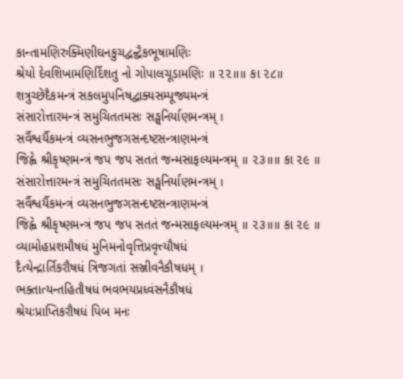કાન્તામણિરુક્મિણીઘનકુચદ્વન્દ્વૈકભૂષામણિઃ
શ્રેયો દેવશિખામણિર્દિશતુ નો ગોપાલચૂડામણિઃ ॥ ૨૨॥॥ કા ૨૮॥
શત્રુચ્છેદૈકમન્ત્રં સકલમુપનિષદ્વાક્યસમ્પૂજ્યમન્ત્રં
સંસારોત્તારમન્ત્રં સમુચિતતમસઃ સઙ્ઘનિર્યાણમન્ત્રમ્ ।
સર્વૈશ્વર્યૈકમન્ત્રં વ્યસનભુજગસન્દષ્ટસન્ત્રાણમન્ત્રં
જિહ્વે શ્રીકૃષ્ણમન્ત્રં જપ જપ સતતં જન્મસાફલ્યમન્ત્રમ્ ॥ ૨૩॥॥ કા ૨૯ ॥
સંસારોત્તારમન્ત્રં સમુચિતતમસઃ સઙ્ઘનિર્યાણમન્ત્રમ્ ।
સર્વૈશ્વર્યૈકમન્ત્રં વ્યસનભુજગસન્દષ્ટસન્ત્રાણમન્ત્રં
જિહ્વે શ્રીકૃષ્ણમન્ત્રં જપ જપ સતતં જન્મસાફલ્યમન્ત્રમ્ ॥ ૨૩॥॥ કા ૨૯ ॥
વ્યામોહપ્રશમૌષધં મુનિમનોવૃત્તિપ્રવૃત્ત્યૌષધં
દૈત્યેન્દ્રાર્તિકરૌષધં ત્રિજગતાં સઞ્જીવનૈકૌષધમ્ ।
ભક્તાત્યન્તહિતૌષધં ભવભયપ્રધ્વંસનૈકૌષધં
શ્રેયઃપ્રાપ્તિકરૌષધં પિબ મનઃ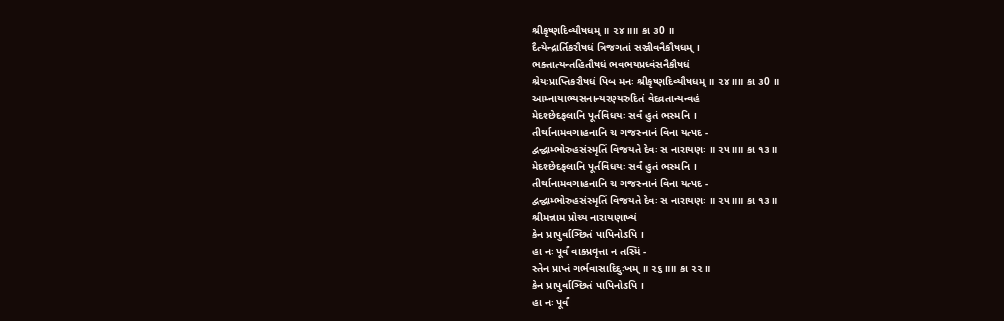શ્રીકૃષ્ણદિવ્યૌષધમ્ ॥ ૨૪॥॥ કા ૩0 ॥
દૈત્યેન્દ્રાર્તિકરૌષધં ત્રિજગતાં સઞ્જીવનૈકૌષધમ્ ।
ભક્તાત્યન્તહિતૌષધં ભવભયપ્રધ્વંસનૈકૌષધં
શ્રેયઃપ્રાપ્તિકરૌષધં પિબ મનઃ શ્રીકૃષ્ણદિવ્યૌષધમ્ ॥ ૨૪॥॥ કા ૩0 ॥
આમ્નાયાભ્યસનાન્યરણ્યરુદિતં વેદવ્રતાન્યન્વહં
મેદશ્છેદફલાનિ પૂર્તવિધયઃ સર્વં હુતં ભસ્મનિ ।
તીર્થાનામવગાહનાનિ ચ ગજસ્નાનં વિના યત્પદ -
દ્વન્દ્વામ્ભોરુહસંસ્મૃતિં વિજયતે દેવઃ સ નારાયણઃ ॥ ૨૫॥॥ કા ૧૩॥
મેદશ્છેદફલાનિ પૂર્તવિધયઃ સર્વં હુતં ભસ્મનિ ।
તીર્થાનામવગાહનાનિ ચ ગજસ્નાનં વિના યત્પદ -
દ્વન્દ્વામ્ભોરુહસંસ્મૃતિં વિજયતે દેવઃ સ નારાયણઃ ॥ ૨૫॥॥ કા ૧૩॥
શ્રીમન્નામ પ્રોચ્ય નારાયણાખ્યં
કેન પ્રાપુર્વાઞ્છિતં પાપિનોઽપિ ।
હા નઃ પૂર્વં વાક્પ્રવૃત્તા ન તસ્મિં -
સ્તેન પ્રાપ્તં ગર્ભવાસાદિદુઃખમ્ ॥ ૨૬॥॥ કા ૨૨॥
કેન પ્રાપુર્વાઞ્છિતં પાપિનોઽપિ ।
હા નઃ પૂર્વં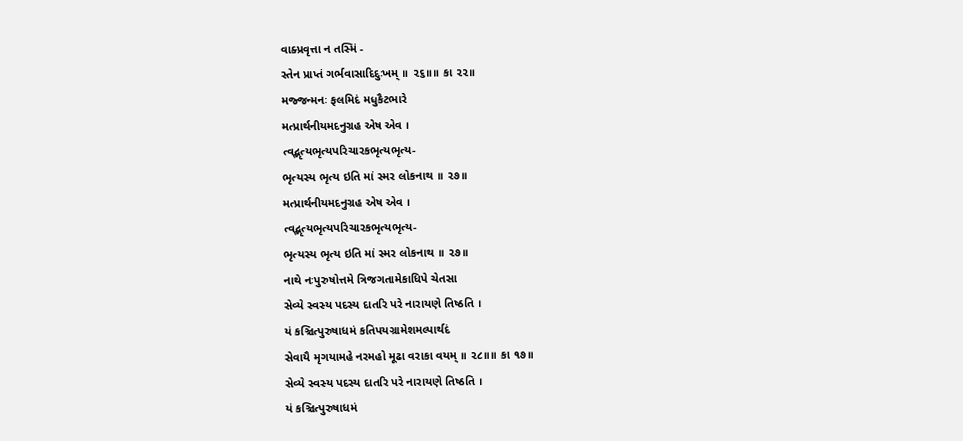વાક્પ્રવૃત્તા ન તસ્મિં -
સ્તેન પ્રાપ્તં ગર્ભવાસાદિદુઃખમ્ ॥ ૨૬॥॥ કા ૨૨॥
મજ્જન્મનઃ ફલમિદં મધુકૈટભારે
મત્પ્રાર્થનીયમદનુગ્રહ એષ એવ ।
ત્વદ્ભૃત્યભૃત્યપરિચારકભૃત્યભૃત્ય-
ભૃત્યસ્ય ભૃત્ય ઇતિ માં સ્મર લોકનાથ ॥ ૨૭॥
મત્પ્રાર્થનીયમદનુગ્રહ એષ એવ ।
ત્વદ્ભૃત્યભૃત્યપરિચારકભૃત્યભૃત્ય-
ભૃત્યસ્ય ભૃત્ય ઇતિ માં સ્મર લોકનાથ ॥ ૨૭॥
નાથે નઃપુરુષોત્તમે ત્રિજગતામેકાધિપે ચેતસા
સેવ્યે સ્વસ્ય પદસ્ય દાતરિ પરે નારાયણે તિષ્ઠતિ ।
યં કઞ્ચિત્પુરુષાધમં કતિપયગ્રામેશમલ્પાર્થદં
સેવાયૈ મૃગયામહે નરમહો મૂઢા વરાકા વયમ્ ॥ ૨૮॥॥ કા ૧૭॥
સેવ્યે સ્વસ્ય પદસ્ય દાતરિ પરે નારાયણે તિષ્ઠતિ ।
યં કઞ્ચિત્પુરુષાધમં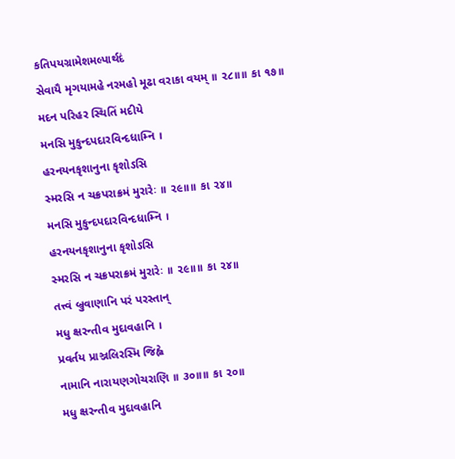કતિપયગ્રામેશમલ્પાર્થદં
સેવાયૈ મૃગયામહે નરમહો મૂઢા વરાકા વયમ્ ॥ ૨૮॥॥ કા ૧૭॥
મદન પરિહર સ્થિતિં મદીયે
મનસિ મુકુન્દપદારવિન્દધામ્નિ ।
હરનયનકૃશાનુના કૃશોઽસિ
સ્મરસિ ન ચક્રપરાક્રમં મુરારેઃ ॥ ૨૯॥॥ કા ૨૪॥
મનસિ મુકુન્દપદારવિન્દધામ્નિ ।
હરનયનકૃશાનુના કૃશોઽસિ
સ્મરસિ ન ચક્રપરાક્રમં મુરારેઃ ॥ ૨૯॥॥ કા ૨૪॥
તત્ત્વં બ્રુવાણાનિ પરં પરસ્તાન્
મધુ ક્ષરન્તીવ મુદાવહાનિ ।
પ્રવર્તય પ્રાઞ્જલિરસ્મિ જિહ્વે
નામાનિ નારાયણગોચરાણિ ॥ ૩૦॥॥ કા ૨૦॥
મધુ ક્ષરન્તીવ મુદાવહાનિ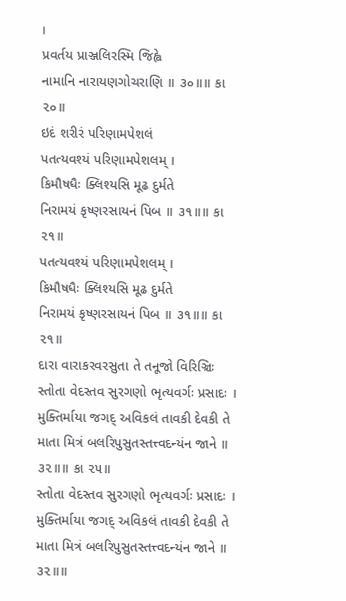।
પ્રવર્તય પ્રાઞ્જલિરસ્મિ જિહ્વે
નામાનિ નારાયણગોચરાણિ ॥ ૩૦॥॥ કા ૨૦॥
ઇદં શરીરં પરિણામપેશલં
પતત્યવશ્યં પરિણામપેશલમ્ ।
કિમૌષધૈઃ ક્લિશ્યસિ મૂઢ દુર્મતે
નિરામયં કૃષ્ણરસાયનં પિબ ॥ ૩૧॥॥ કા ૨૧॥
પતત્યવશ્યં પરિણામપેશલમ્ ।
કિમૌષધૈઃ ક્લિશ્યસિ મૂઢ દુર્મતે
નિરામયં કૃષ્ણરસાયનં પિબ ॥ ૩૧॥॥ કા ૨૧॥
દારા વારાકરવરસુતા તે તનૂજો વિરિઞ્ચિઃ
સ્તોતા વેદસ્તવ સુરગણો ભૃત્યવર્ગઃ પ્રસાદઃ ।
મુક્તિર્માયા જગદ્ અવિકલં તાવકી દેવકી તે
માતા મિત્રં બલરિપુસુતસ્તત્ત્વદન્યંન જાને ॥ ૩૨॥॥ કા ૨૫॥
સ્તોતા વેદસ્તવ સુરગણો ભૃત્યવર્ગઃ પ્રસાદઃ ।
મુક્તિર્માયા જગદ્ અવિકલં તાવકી દેવકી તે
માતા મિત્રં બલરિપુસુતસ્તત્ત્વદન્યંન જાને ॥ ૩૨॥॥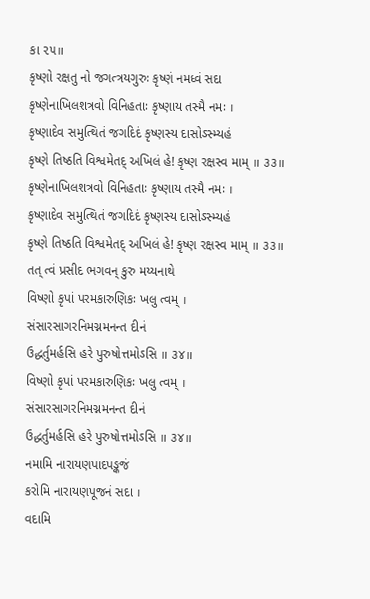કા ૨૫॥
કૃષ્ણો રક્ષતુ નો જગત્ત્રયગુરુઃ કૃષ્ણં નમધ્વં સદા
કૃષ્ણેનાખિલશત્રવો વિનિહતાઃ કૃષ્ણાય તસ્મૈ નમઃ ।
કૃષ્ણાદેવ સમુત્થિતં જગદિદં કૃષ્ણસ્ય દાસોઽસ્મ્યહં
કૃષ્ણે તિષ્ઠતિ વિશ્વમેતદ્ અખિલં હે! કૃષ્ણ રક્ષસ્વ મામ્ ॥ ૩૩॥
કૃષ્ણેનાખિલશત્રવો વિનિહતાઃ કૃષ્ણાય તસ્મૈ નમઃ ।
કૃષ્ણાદેવ સમુત્થિતં જગદિદં કૃષ્ણસ્ય દાસોઽસ્મ્યહં
કૃષ્ણે તિષ્ઠતિ વિશ્વમેતદ્ અખિલં હે! કૃષ્ણ રક્ષસ્વ મામ્ ॥ ૩૩॥
તત્ ત્વં પ્રસીદ ભગવન્ કુરુ મય્યનાથે
વિષ્ણો કૃપાં પરમકારુણિકઃ ખલુ ત્વમ્ ।
સંસારસાગરનિમગ્નમનન્ત દીનં
ઉદ્ધર્તુમર્હસિ હરે પુરુષોત્તમોઽસિ ॥ ૩૪॥
વિષ્ણો કૃપાં પરમકારુણિકઃ ખલુ ત્વમ્ ।
સંસારસાગરનિમગ્નમનન્ત દીનં
ઉદ્ધર્તુમર્હસિ હરે પુરુષોત્તમોઽસિ ॥ ૩૪॥
નમામિ નારાયણપાદપઙ્કજં
કરોમિ નારાયણપૂજનં સદા ।
વદામિ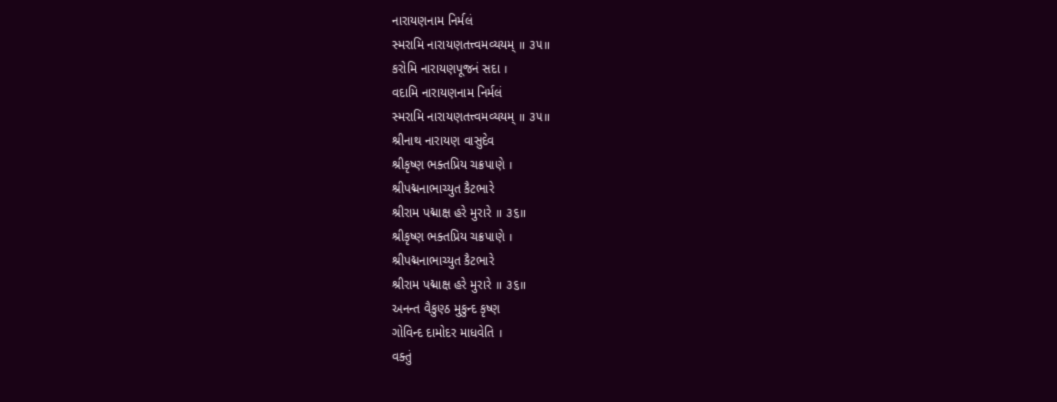નારાયણનામ નિર્મલં
સ્મરામિ નારાયણતત્ત્વમવ્યયમ્ ॥ ૩૫॥
કરોમિ નારાયણપૂજનં સદા ।
વદામિ નારાયણનામ નિર્મલં
સ્મરામિ નારાયણતત્ત્વમવ્યયમ્ ॥ ૩૫॥
શ્રીનાથ નારાયણ વાસુદેવ
શ્રીકૃષ્ણ ભક્તપ્રિય ચક્રપાણે ।
શ્રીપદ્મનાભાચ્યુત કૈટભારે
શ્રીરામ પદ્માક્ષ હરે મુરારે ॥ ૩૬॥
શ્રીકૃષ્ણ ભક્તપ્રિય ચક્રપાણે ।
શ્રીપદ્મનાભાચ્યુત કૈટભારે
શ્રીરામ પદ્માક્ષ હરે મુરારે ॥ ૩૬॥
અનન્ત વૈકુણ્ઠ મુકુન્દ કૃષ્ણ
ગોવિન્દ દામોદર માધવેતિ ।
વક્તું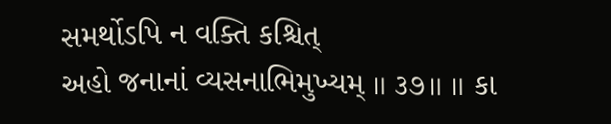સમર્થોઽપિ ન વક્તિ કશ્ચિત્
અહો જનાનાં વ્યસનાભિમુખ્યમ્ ॥ ૩૭॥ ॥ કા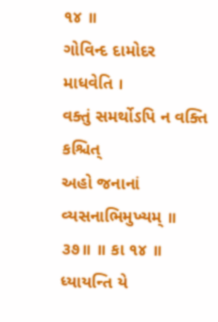૧૪ ॥
ગોવિન્દ દામોદર માધવેતિ ।
વક્તું સમર્થોઽપિ ન વક્તિ કશ્ચિત્
અહો જનાનાં વ્યસનાભિમુખ્યમ્ ॥ ૩૭॥ ॥ કા ૧૪ ॥
ધ્યાયન્તિ યે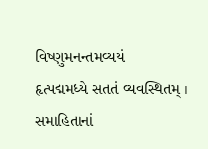વિષ્ણુમનન્તમવ્યયં
હૃત્પદ્મમધ્યે સતતં વ્યવસ્થિતમ્ ।
સમાહિતાનાં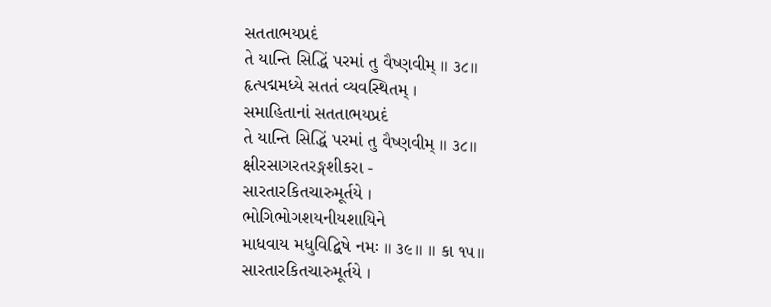સતતાભયપ્રદં
તે યાન્તિ સિદ્ધિં પરમાં તુ વૈષ્ણવીમ્ ॥ ૩૮॥
હૃત્પદ્મમધ્યે સતતં વ્યવસ્થિતમ્ ।
સમાહિતાનાં સતતાભયપ્રદં
તે યાન્તિ સિદ્ધિં પરમાં તુ વૈષ્ણવીમ્ ॥ ૩૮॥
ક્ષીરસાગરતરઙ્ગશીકરા -
સારતારકિતચારુમૂર્તયે ।
ભોગિભોગશયનીયશાયિને
માધવાય મધુવિદ્વિષે નમઃ ॥ ૩૯॥ ॥ કા ૧૫॥
સારતારકિતચારુમૂર્તયે ।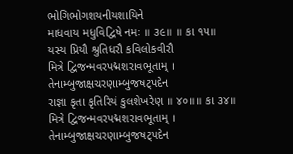ભોગિભોગશયનીયશાયિને
માધવાય મધુવિદ્વિષે નમઃ ॥ ૩૯॥ ॥ કા ૧૫॥
યસ્ય પ્રિયૌ શ્રુતિધરૌ કવિલોકવીરૌ
મિત્રે દ્વિજન્મવરપદ્મશરાવભૂતામ્ ।
તેનામ્બુજાક્ષચરણામ્બુજષટ્પદેન
રાજ્ઞા કૃતા કૃતિરિયં કુલશેખરેણ ॥ ૪૦॥॥ કા ૩૪॥
મિત્રે દ્વિજન્મવરપદ્મશરાવભૂતામ્ ।
તેનામ્બુજાક્ષચરણામ્બુજષટ્પદેન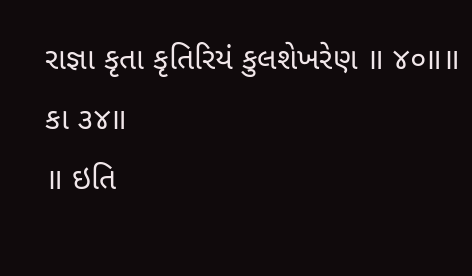રાજ્ઞા કૃતા કૃતિરિયં કુલશેખરેણ ॥ ૪૦॥॥ કા ૩૪॥
॥ ઇતિ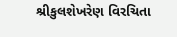શ્રીકુલશેખરેણ વિરચિતા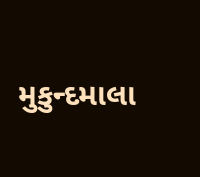મુકુન્દમાલા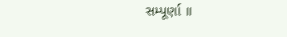સમ્પૂર્ણા ॥